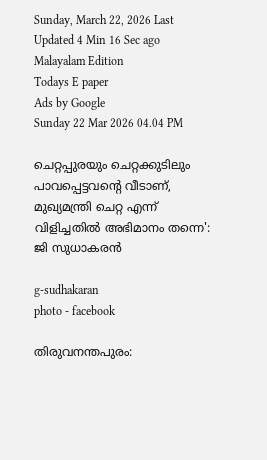Sunday, March 22, 2026 Last Updated 4 Min 16 Sec ago Malayalam Edition
Todays E paper
Ads by Google
Sunday 22 Mar 2026 04.04 PM

ചെറ്റപ്പുരയും ചെറ്റക്കുടിലും പാവപ്പെട്ടവന്റെ വീടാണ്, മുഖ്യമന്ത്രി ചെറ്റ എന്ന് വിളിച്ചതില്‍ അഭിമാനം തന്നെ': ജി സുധാകരന്‍

g-sudhakaran
photo - facebook

തിരുവനന്തപുരം: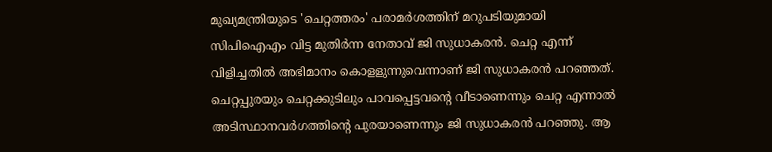മുഖ്യമന്ത്രിയുടെ 'ചെറ്റത്തരം' പരാമര്‍ശത്തിന് മറുപടിയുമായി സിപിഐഎം വിട്ട മുതിര്‍ന്ന നേതാവ് ജി സുധാകരന്‍. ചെറ്റ എന്ന് വിളിച്ചതില്‍ അഭിമാനം കൊളളുന്നുവെന്നാണ് ജി സുധാകരന്‍ പറഞ്ഞത്. ചെറ്റപ്പുരയും ചെറ്റക്കുടിലും പാവപ്പെട്ടവന്റെ വീടാണെന്നും ചെറ്റ എന്നാല്‍ അടിസ്ഥാനവര്‍ഗത്തിന്റെ പുരയാണെന്നും ജി സുധാകരന്‍ പറഞ്ഞു. ആ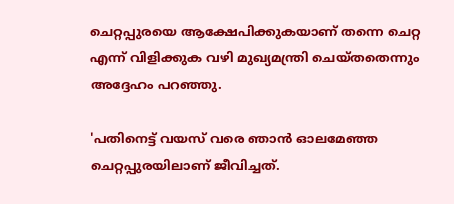ചെറ്റപ്പുരയെ ആക്ഷേപിക്കുകയാണ് തന്നെ ചെറ്റ എന്ന് വിളിക്കുക വഴി മുഖ്യമന്ത്രി ചെയ്തതെന്നും അദ്ദേഹം പറഞ്ഞു.

'പതിനെട്ട് വയസ് വരെ ഞാന്‍ ഓലമേഞ്ഞ ചെറ്റപ്പുരയിലാണ് ജീവിച്ചത്.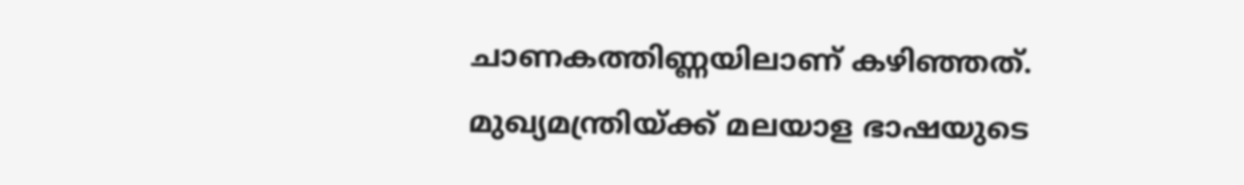ചാണകത്തിണ്ണയിലാണ് കഴിഞ്ഞത്. മുഖ്യമന്ത്രിയ്ക്ക് മലയാള ഭാഷയുടെ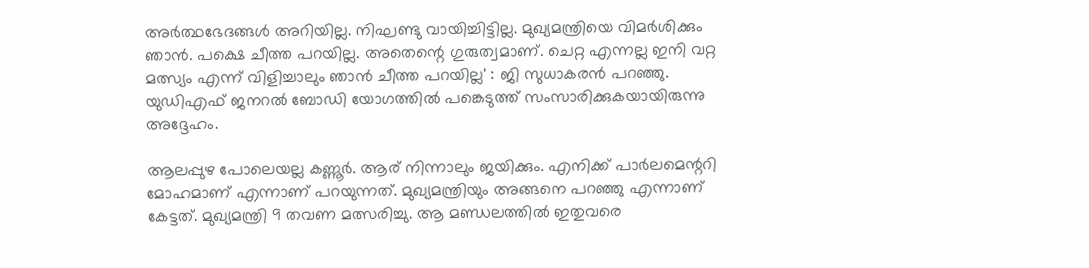അര്‍ത്ഥഭേദങ്ങള്‍ അറിയില്ല. നിഘണ്ടു വായിച്ചിട്ടില്ല. മുഖ്യമന്ത്രിയെ വിമര്‍ശിക്കും ഞാന്‍. പക്ഷെ ചീത്ത പറയില്ല. അതെന്റെ ഗുരുത്വമാണ്. ചെറ്റ എന്നല്ല ഇനി വറ്റ മത്സ്യം എന്ന് വിളിച്ചാലും ഞാന്‍ ചീത്ത പറയില്ല' : ജി സുധാകരന്‍ പറഞ്ഞു. യുഡിഎഫ് ജനറല്‍ ബോഡി യോഗത്തില്‍ പങ്കെടുത്ത് സംസാരിക്കുകയായിരുന്നു അദ്ദേഹം.

ആലപ്പുഴ പോലെയല്ല കണ്ണൂര്‍. ആര് നിന്നാലും ജയിക്കും. എനിക്ക് പാര്‍ലമെന്ററി മോഹമാണ് എന്നാണ് പറയുന്നത്. മുഖ്യമന്ത്രിയും അങ്ങനെ പറഞ്ഞു എന്നാണ് കേട്ടത്. മുഖ്യമന്ത്രി 9 തവണ മത്സരിച്ചു. ആ മണ്ഡലത്തില്‍ ഇതുവരെ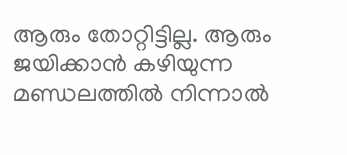ആരും തോറ്റിട്ടില്ല. ആരും ജയിക്കാന്‍ കഴിയുന്ന മണ്ഡലത്തില്‍ നിന്നാല്‍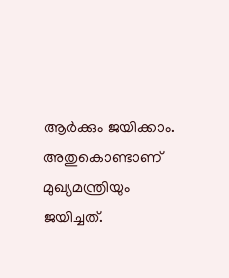ആര്‍ക്കും ജയിക്കാം. അതുകൊണ്ടാണ് മുഖ്യമന്ത്രിയും ജയിച്ചത്.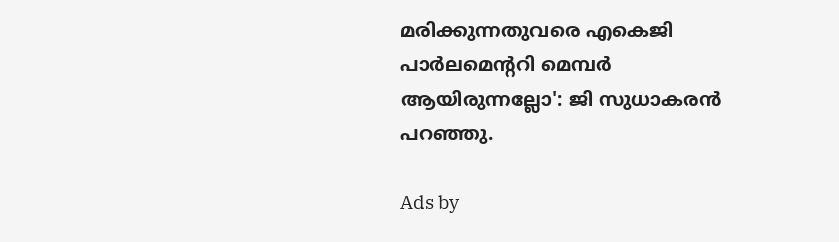മരിക്കുന്നതുവരെ എകെജി പാര്‍ലമെന്ററി മെമ്പര്‍ ആയിരുന്നല്ലോ': ജി സുധാകരന്‍ പറഞ്ഞു.

Ads by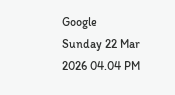Google
Sunday 22 Mar 2026 04.04 PM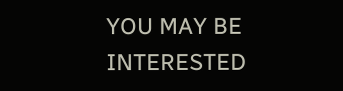YOU MAY BE INTERESTED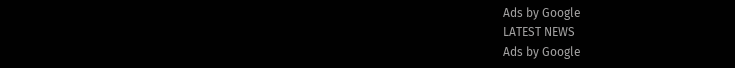Ads by Google
LATEST NEWS
Ads by Google